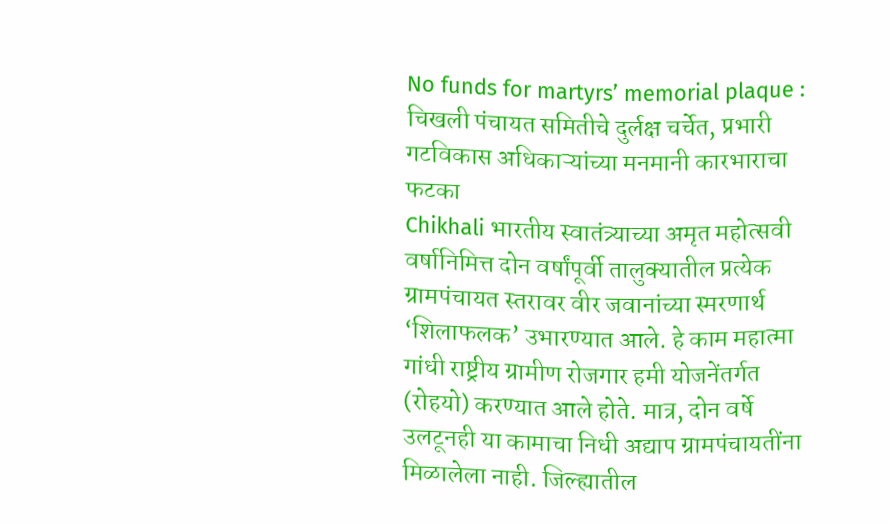No funds for martyrs’ memorial plaque : चिखली पंचायत समितीचे दुर्लक्ष चर्चेत, प्रभारी गटविकास अधिकाऱ्यांच्या मनमानी कारभाराचा फटका
Chikhali भारतीय स्वातंत्र्याच्या अमृत महोत्सवी वर्षानिमित्त दोन वर्षांपूर्वी तालुक्यातील प्रत्येक ग्रामपंचायत स्तरावर वीर जवानांच्या स्मरणार्थ ‘शिलाफलक’ उभारण्यात आले. हे काम महात्मा गांधी राष्ट्रीय ग्रामीण रोजगार हमी योजनेंतर्गत (रोहयो) करण्यात आले होते. मात्र, दोन वर्षे उलटूनही या कामाचा निधी अद्याप ग्रामपंचायतींना मिळालेला नाही. जिल्ह्यातील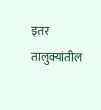इतर तालुक्यांतील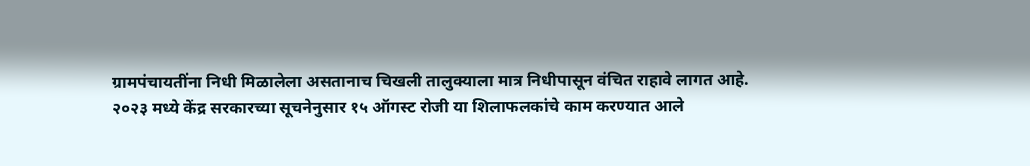ग्रामपंचायतींना निधी मिळालेला असतानाच चिखली तालुक्याला मात्र निधीपासून वंचित राहावे लागत आहे.
२०२३ मध्ये केंद्र सरकारच्या सूचनेनुसार १५ ऑगस्ट रोजी या शिलाफलकांचे काम करण्यात आले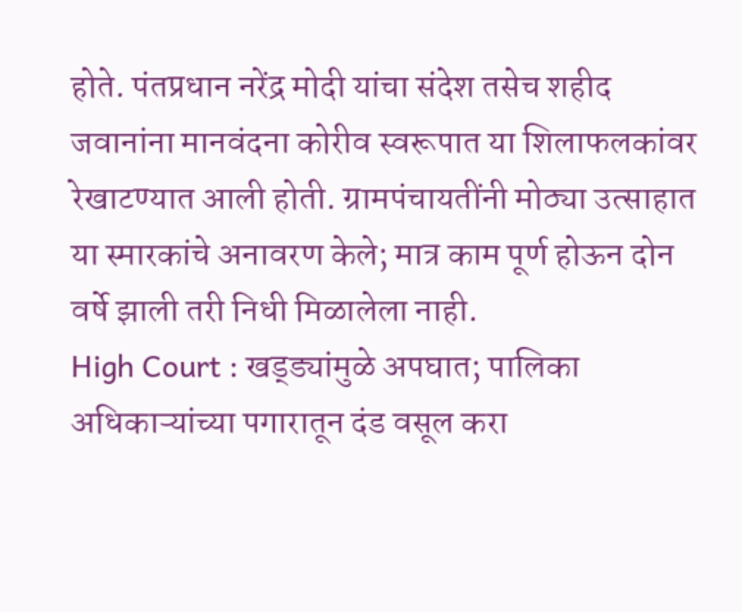होते. पंतप्रधान नरेंद्र मोदी यांचा संदेश तसेच शहीद जवानांना मानवंदना कोरीव स्वरूपात या शिलाफलकांवर रेखाटण्यात आली होती. ग्रामपंचायतींनी मोठ्या उत्साहात या स्मारकांचे अनावरण केले; मात्र काम पूर्ण होऊन दोन वर्षे झाली तरी निधी मिळालेला नाही.
High Court : खड्ड्यांमुळे अपघात; पालिका अधिकाऱ्यांच्या पगारातून दंड वसूल करा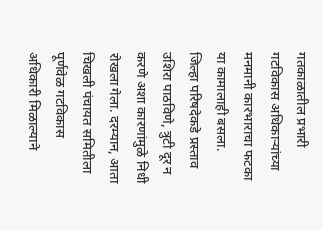गतकाळातील प्रभारी गटविकास अधिकाऱ्यांच्या मनमानी कारभाराचा फटका या कामालाही बसला. जिल्हा परिषदेकडे प्रस्ताव उशिरा पाठविणे, त्रुटी दूर न करणे अशा कारणांमुळे निधी रोखला गेला. दरम्यान, आता चिखली पंचायत समितीला पूर्णवेळ गटविकास अधिकारी मिळाल्याने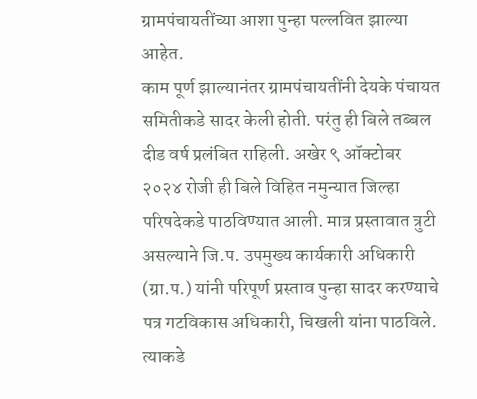ग्रामपंचायतींच्या आशा पुन्हा पल्लवित झाल्या आहेत.
काम पूर्ण झाल्यानंतर ग्रामपंचायतींनी देयके पंचायत समितीकडे सादर केली होती. परंतु ही बिले तब्बल दीड वर्ष प्रलंबित राहिली. अखेर ९ ऑक्टोबर २०२४ रोजी ही बिले विहित नमुन्यात जिल्हा परिषदेकडे पाठविण्यात आली. मात्र प्रस्तावात त्रुटी असल्याने जि.प. उपमुख्य कार्यकारी अधिकारी (ग्रा.प.) यांनी परिपूर्ण प्रस्ताव पुन्हा सादर करण्याचे पत्र गटविकास अधिकारी, चिखली यांना पाठविले. त्याकडे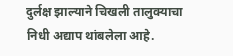दुर्लक्ष झाल्याने चिखली तालुक्याचा निधी अद्याप थांबलेला आहे.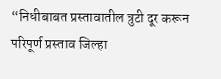“निधीबाबत प्रस्तावातील त्रुटी दूर करून परिपूर्ण प्रस्ताव जिल्हा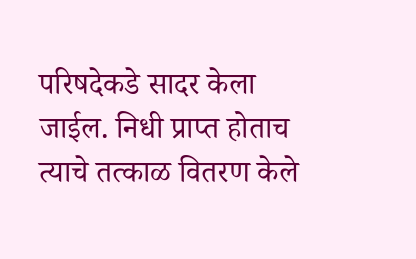परिषदेकडे सादर केला जाईल. निधी प्राप्त होताच त्याचे तत्काळ वितरण केले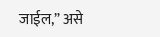जाईल,” असे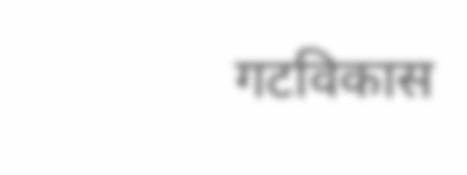गटविकास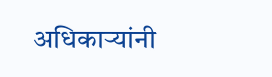अधिकाऱ्यांनी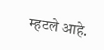म्हटले आहे.